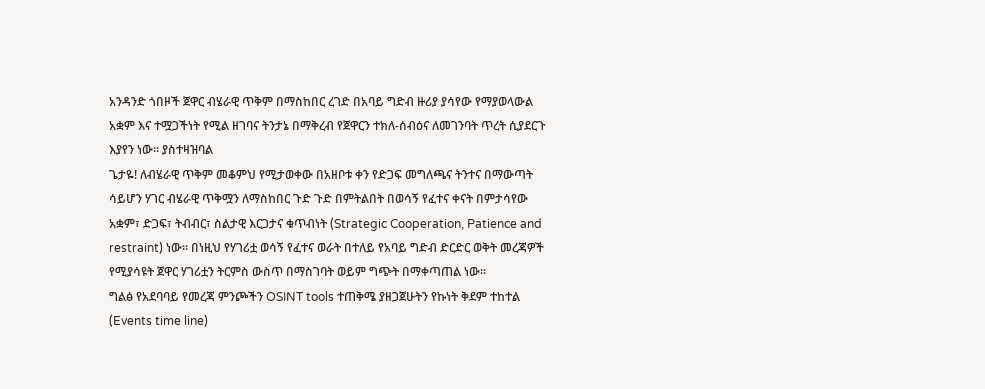አንዳንድ ጎበዞች ጀዋር ብሄራዊ ጥቅም በማስከበር ረገድ በአባይ ግድብ ዙሪያ ያሳየው የማያወላውል አቋም እና ተሟጋችነት የሚል ዘገባና ትንታኔ በማቅረብ የጀዋርን ተክለ-ሰብዕና ለመገንባት ጥረት ሲያደርጉ እያየን ነው። ያስተዛዝባል
ጌታዬ! ለብሄራዊ ጥቅም መቆምህ የሚታወቀው በአዘቦቱ ቀን የድጋፍ መግለጫና ትንተና በማውጣት ሳይሆን ሃገር ብሄራዊ ጥቅሟን ለማስከበር ጉድ ጉድ በምትልበት በወሳኝ የፈተና ቀናት በምታሳየው አቋም፣ ድጋፍ፣ ትብብር፣ ስልታዊ እርጋታና ቁጥብነት (Strategic Cooperation, Patience and restraint) ነው። በነዚህ የሃገሪቷ ወሳኝ የፈተና ወራት በተለይ የአባይ ግድብ ድርድር ወቅት መረጃዎች የሚያሳዩት ጀዋር ሃገሪቷን ትርምስ ውስጥ በማስገባት ወይም ግጭት በማቀጣጠል ነው።
ግልፅ የአደባባይ የመረጃ ምንጮችን OSINT tools ተጠቅሜ ያዘጋጀሁትን የኩነት ቅደም ተከተል (Events time line)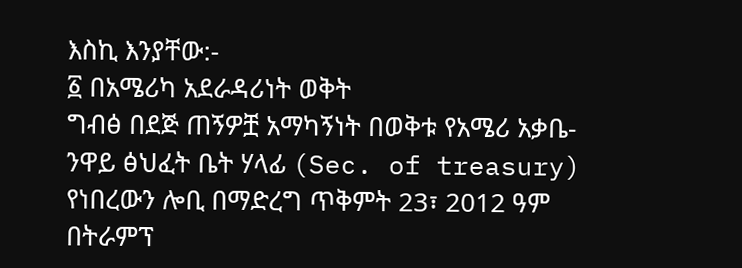እስኪ እንያቸው:-
፩ በአሜሪካ አደራዳሪነት ወቅት
ግብፅ በደጅ ጠኝዎቿ አማካኝነት በወቅቱ የአሜሪ አቃቤ-ንዋይ ፅህፈት ቤት ሃላፊ (Sec. of treasury) የነበረውን ሎቢ በማድረግ ጥቅምት 23፣ 2012 ዓም በትራምፕ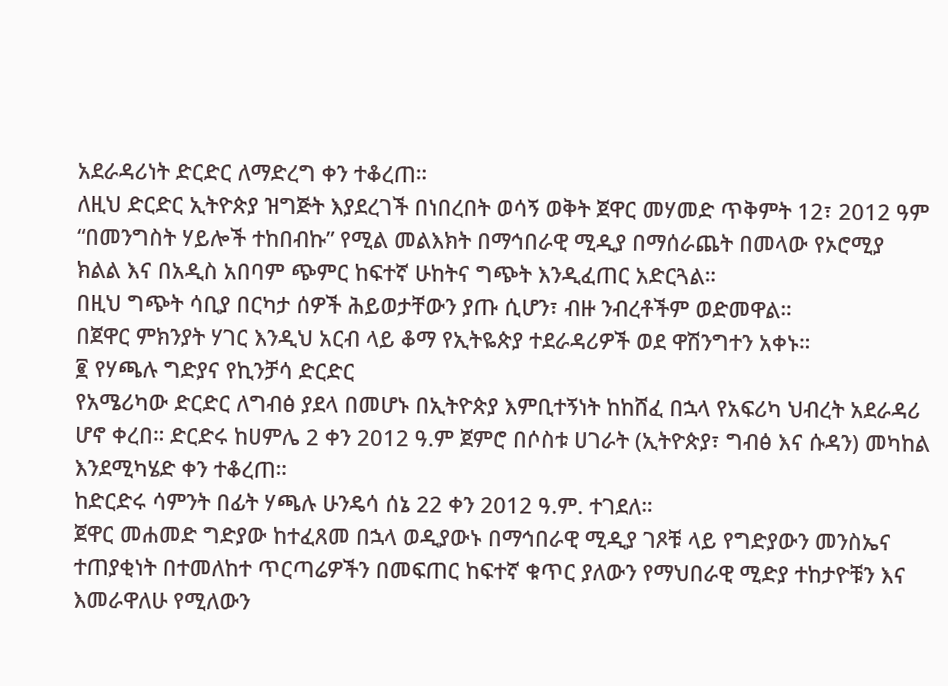አደራዳሪነት ድርድር ለማድረግ ቀን ተቆረጠ።
ለዚህ ድርድር ኢትዮጵያ ዝግጅት እያደረገች በነበረበት ወሳኝ ወቅት ጀዋር መሃመድ ጥቅምት 12፣ 2012 ዓም “በመንግስት ሃይሎች ተከበብኩ” የሚል መልእክት በማኅበራዊ ሚዲያ በማሰራጨት በመላው የኦሮሚያ ክልል እና በአዲስ አበባም ጭምር ከፍተኛ ሁከትና ግጭት እንዲፈጠር አድርጓል።
በዚህ ግጭት ሳቢያ በርካታ ሰዎች ሕይወታቸውን ያጡ ሲሆን፣ ብዙ ንብረቶችም ወድመዋል።
በጀዋር ምክንያት ሃገር እንዲህ አርብ ላይ ቆማ የኢትዬጵያ ተደራዳሪዎች ወደ ዋሽንግተን አቀኑ።
፪ የሃጫሉ ግድያና የኪንቻሳ ድርድር
የአሜሪካው ድርድር ለግብፅ ያደላ በመሆኑ በኢትዮጵያ እምቢተኝነት ከከሸፈ በኋላ የአፍሪካ ህብረት አደራዳሪ ሆኖ ቀረበ። ድርድሩ ከሀምሌ 2 ቀን 2012 ዓ.ም ጀምሮ በሶስቱ ሀገራት (ኢትዮጵያ፣ ግብፅ እና ሱዳን) መካከል እንደሚካሄድ ቀን ተቆረጠ።
ከድርድሩ ሳምንት በፊት ሃጫሉ ሁንዴሳ ሰኔ 22 ቀን 2012 ዓ.ም. ተገደለ።
ጀዋር መሐመድ ግድያው ከተፈጸመ በኋላ ወዲያውኑ በማኅበራዊ ሚዲያ ገጾቹ ላይ የግድያውን መንስኤና ተጠያቂነት በተመለከተ ጥርጣሬዎችን በመፍጠር ከፍተኛ ቁጥር ያለውን የማህበራዊ ሚድያ ተከታዮቹን እና እመራዋለሁ የሚለውን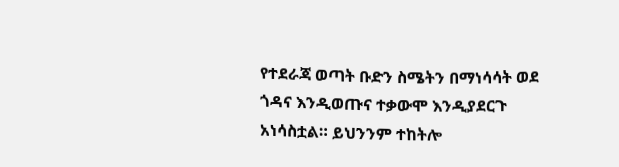የተደራጃ ወጣት ቡድን ስሜትን በማነሳሳት ወደ ጎዳና እንዲወጡና ተቃውሞ እንዲያደርጉ አነሳስቷል። ይህንንም ተከትሎ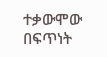ተቃውሞው በፍጥነት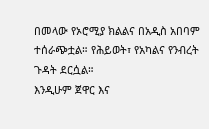በመላው የኦሮሚያ ክልልና በአዲስ አበባም ተሰራጭቷል። የሕይወት፣ የአካልና የንብረት ጉዳት ደርሷል።
እንዲሁም ጀዋር እና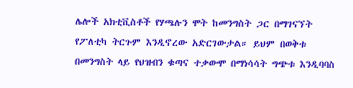ሌሎች አክቲቪስቶች የሃጫሉን ሞት ከመንግስት ጋር በማገናኘት የፖለቲካ ትርጉም እንዲኖረው አድርገውታል። ይህም በወቅቱ በመንግስት ላይ የህዝብን ቁጣና ተቃውሞ በማነሳሳት ግጭቱ እንዲባባስ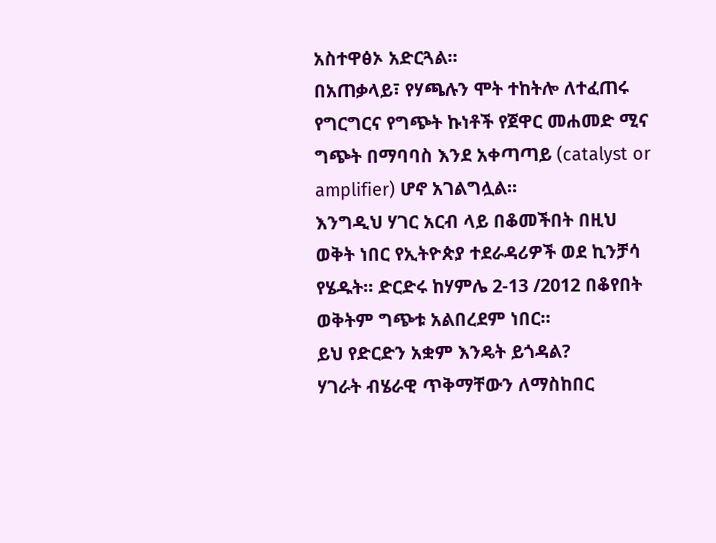አስተዋፅኦ አድርጓል።
በአጠቃላይ፣ የሃጫሉን ሞት ተከትሎ ለተፈጠሩ የግርግርና የግጭት ኩነቶች የጀዋር መሐመድ ሚና ግጭት በማባባስ እንደ አቀጣጣይ (catalyst or amplifier) ሆኖ አገልግሏል።
እንግዲህ ሃገር አርብ ላይ በቆመችበት በዚህ ወቅት ነበር የኢትዮጵያ ተደራዳሪዎች ወደ ኪንቻሳ የሄዱት። ድርድሩ ከሃምሌ 2-13 /2012 በቆየበት ወቅትም ግጭቱ አልበረደም ነበር።
ይህ የድርድን አቋም እንዴት ይጎዳል?
ሃገራት ብሄራዊ ጥቅማቸውን ለማስከበር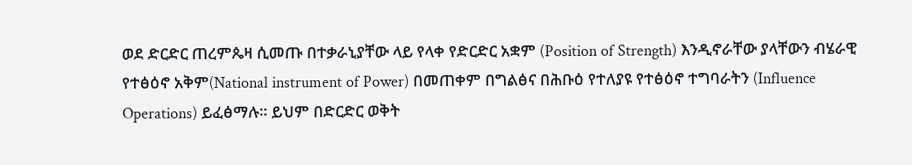ወደ ድርድር ጠረምጴዛ ሲመጡ በተቃራኒያቸው ላይ የላቀ የድርድር አቋም (Position of Strength) እንዲኖራቸው ያላቸውን ብሄራዊ የተፅዕኖ አቅም(National instrument of Power) በመጠቀም በግልፅና በሕቡዕ የተለያዩ የተፅዕኖ ተግባራትን (Influence Operations) ይፈፅማሉ። ይህም በድርድር ወቅት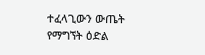ተፈላጊውን ውጤት የማግኘት ዕድል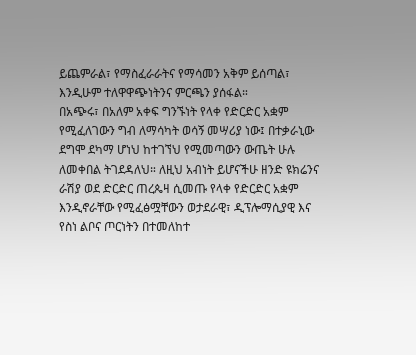ይጨምራል፣ የማስፈራራትና የማሳመን አቅም ይሰጣል፣ እንዲሁም ተለዋዋጭነትንና ምርጫን ያሰፋል።
በአጭሩ፣ በአለም አቀፍ ግንኙነት የላቀ የድርድር አቋም የሚፈለገውን ግብ ለማሳካት ወሳኝ መሣሪያ ነው፤ በተቃራኒው ደግሞ ደካማ ሆነህ ከተገኘህ የሚመጣውን ውጤት ሁሉ ለመቀበል ትገደዳለህ። ለዚህ አብነት ይሆናችሁ ዘንድ ዩክሬንና ራሽያ ወደ ድርድር ጠረጴዛ ሲመጡ የላቀ የድርድር አቋም እንዲኖራቸው የሚፈፅሟቸውን ወታደራዊ፣ ዲፕሎማሲያዊ እና የስነ ልቦና ጦርነትን በተመለከተ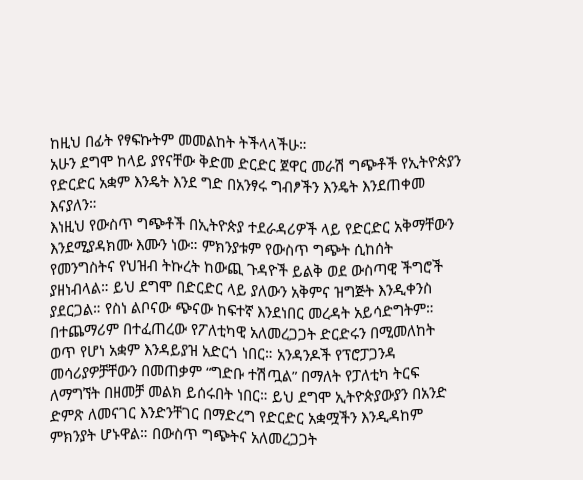ከዚህ በፊት የፃፍኩትም መመልከት ትችላላችሁ።
አሁን ደግሞ ከላይ ያየናቸው ቅድመ ድርድር ጀዋር መራሽ ግጭቶች የኢትዮጵያን የድርድር አቋም እንዴት እንደ ግድ በአንፃሩ ግብፆችን እንዴት እንደጠቀመ እናያለን።
እነዚህ የውስጥ ግጭቶች በኢትዮጵያ ተደራዳሪዎች ላይ የድርድር አቅማቸውን እንደሚያዳክሙ እሙን ነው። ምክንያቱም የውስጥ ግጭት ሲከሰት የመንግስትና የህዝብ ትኩረት ከውጪ ጉዳዮች ይልቅ ወደ ውስጣዊ ችግሮች ያዘነብላል። ይህ ደግሞ በድርድር ላይ ያለውን አቅምና ዝግጅት እንዲቀንስ ያደርጋል። የስነ ልቦናው ጭናው ከፍተኛ እንደነበር መረዳት አይሳድግትም።
በተጨማሪም በተፈጠረው የፖለቲካዊ አለመረጋጋት ድርድሩን በሚመለከት ወጥ የሆነ አቋም እንዳይያዝ አድርጎ ነበር። አንዳንዶች የፕሮፓጋንዳ መሳሪያዎቻቸውን በመጠቃም “ግድቡ ተሽጧል” በማለት የፓለቲካ ትርፍ ለማግኘት በዘመቻ መልክ ይሰሩበት ነበር። ይህ ደግሞ ኢትዮጵያውያን በአንድ ድምጽ ለመናገር እንድንቸገር በማድረግ የድርድር አቋሟችን እንዲዳከም ምክንያት ሆኑዋል። በውስጥ ግጭትና አለመረጋጋት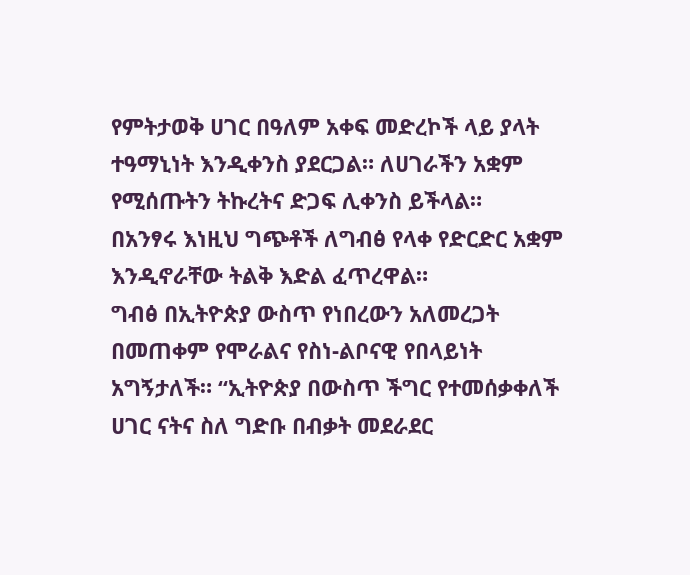የምትታወቅ ሀገር በዓለም አቀፍ መድረኮች ላይ ያላት ተዓማኒነት እንዲቀንስ ያደርጋል። ለሀገራችን አቋም የሚሰጡትን ትኩረትና ድጋፍ ሊቀንስ ይችላል።
በአንፃሩ እነዚህ ግጭቶች ለግብፅ የላቀ የድርድር አቋም
እንዲኖራቸው ትልቅ እድል ፈጥረዋል።
ግብፅ በኢትዮጵያ ውስጥ የነበረውን አለመረጋት በመጠቀም የሞራልና የስነ-ልቦናዊ የበላይነት አግኝታለች። “ኢትዮጵያ በውስጥ ችግር የተመሰቃቀለች ሀገር ናትና ስለ ግድቡ በብቃት መደራደር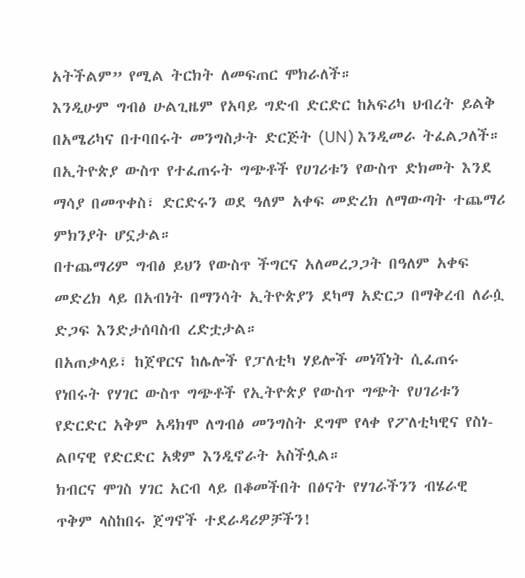አትችልም” የሚል ትርክት ለመፍጠር ሞክራለች።
እንዲሁም ግብፅ ሁልጊዜም የአባይ ግድብ ድርድር ከአፍሪካ ህብረት ይልቅ በአሜሪካና በተባበሩት መንግስታት ድርጅት (UN) እንዲመራ ትፈልጋለች። በኢትዮጵያ ውስጥ የተፈጠሩት ግጭቶች የሀገሪቱን የውስጥ ድክመት እንደ ማሳያ በመጥቀስ፣ ድርድሩን ወደ ዓለም አቀፍ መድረክ ለማውጣት ተጨማሪ ምክንያት ሆኗታል።
በተጨማሪም ግብፅ ይህን የውስጥ ችግርና አለመረጋጋት በዓለም አቀፍ መድረክ ላይ በአብነት በማንሳት ኢትዮጵያን ደካማ አድርጋ በማቅረብ ለራሷ ድጋፍ እንድታሰባስብ ረድቷታል።
በአጠቃላይ፣ ከጀዋርና ከሌሎች የፓለቲካ ሃይሎች መነሻነት ሲፈጠሩ የነበሩት የሃገር ውስጥ ግጭቶች የኢትዮጵያ የውስጥ ግጭት የሀገሪቱን የድርድር አቅም አዳክሞ ለግብፅ መንግስት ደግሞ የላቀ የፖለቲካዊና የስነ-ልቦናዊ የድርድር አቋም እንዲኖራት አስችሏል።
ክብርና ሞገስ ሃገር አርብ ላይ በቆመችበት በፅናት የሃገራችንን ብሄራዊ ጥቅም ላስከበሩ ጀግኖች ተደራዳሪዎቻችን!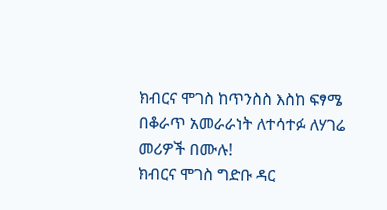ክብርና ሞገስ ከጥንስስ እስከ ፍፃሜ በቆራጥ አመራራነት ለተሳተፉ ለሃገሬ መሪዎች በሙሉ!
ክብርና ሞገስ ግድቡ ዳር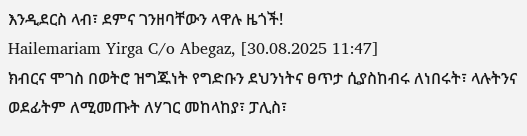እንዲደርስ ላብ፣ ደምና ገንዘባቸውን ላዋሉ ዜጎች!
Hailemariam Yirga C/o Abegaz, [30.08.2025 11:47]
ክብርና ሞገስ በወትሮ ዝግጁነት የግድቡን ደህንነትና ፀጥታ ሲያስከብሩ ለነበሩት፣ ላሉትንና ወደፊትም ለሚመጡት ለሃገር መከላከያ፣ ፓሊስ፣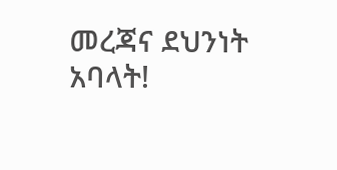መረጃና ደህንነት አባላት!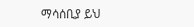ማሳሰቢያ ይህ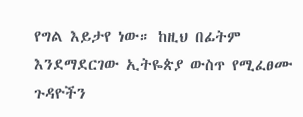የግል እይታየ ነው። ከዚህ በፊትም እንደማደርገው ኢትዬጵያ ውስጥ የሚፈፀሙ ጉዳዮችን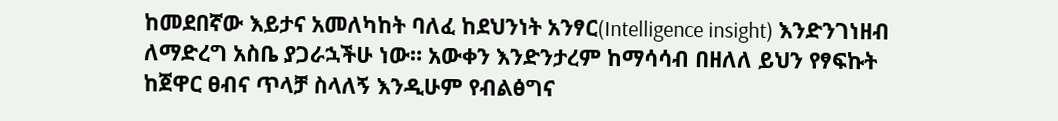ከመደበኛው እይታና አመለካከት ባለፈ ከደህንነት አንፃር(Intelligence insight) እንድንገነዘብ ለማድረግ አስቤ ያጋራኋችሁ ነው። አውቀን እንድንታረም ከማሳሳብ በዘለለ ይህን የፃፍኩት ከጀዋር ፀብና ጥላቻ ስላለኝ እንዲሁም የብልፅግና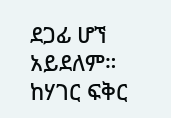ደጋፊ ሆኘ አይደለም። ከሃገር ፍቅር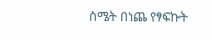ስሜት በነጨ የፃፍኩት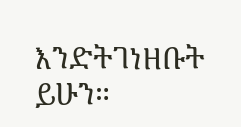እንድትገነዘቡት ይሁን።